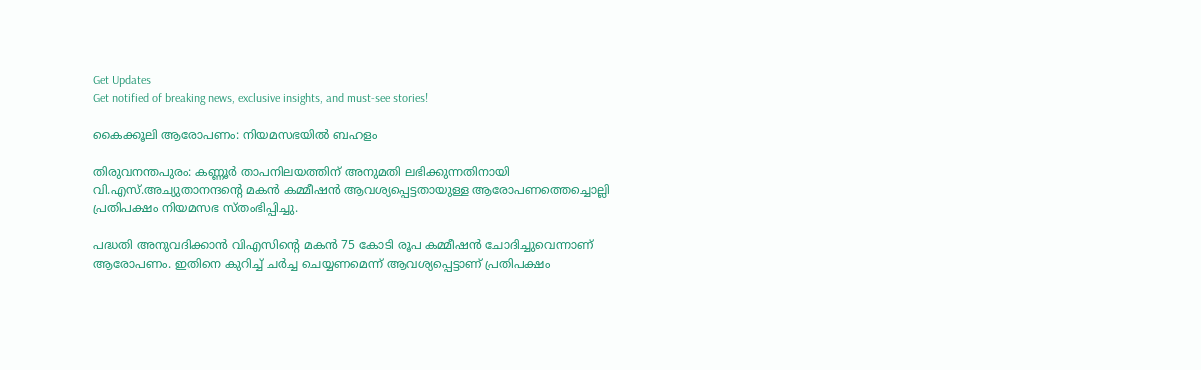Get Updates
Get notified of breaking news, exclusive insights, and must-see stories!

കൈക്കൂലി ആരോപണം: നിയമസഭയില്‍ ബഹളം

തിരുവനന്തപുരം: കണ്ണൂര്‍ താപനിലയത്തിന് അനുമതി ലഭിക്കുന്നതിനായി വി.എസ്.അച്യുതാനന്ദന്റെ മകന്‍ കമ്മീഷന്‍ ആവശ്യപ്പെട്ടതായുള്ള ആരോപണത്തെച്ചൊല്ലി പ്രതിപക്ഷം നിയമസഭ സ്തംഭിപ്പിച്ചു.

പദ്ധതി അനുവദിക്കാന്‍ വിഎസിന്റെ മകന്‍ 75 കോടി രൂപ കമ്മീഷന്‍ ചോദിച്ചുവെന്നാണ് ആരോപണം. ഇതിനെ കുറിച്ച് ചര്‍ച്ച ചെയ്യണമെന്ന് ആവശ്യപ്പെട്ടാണ് പ്രതിപക്ഷം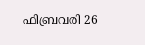ഫിബ്രവരി 26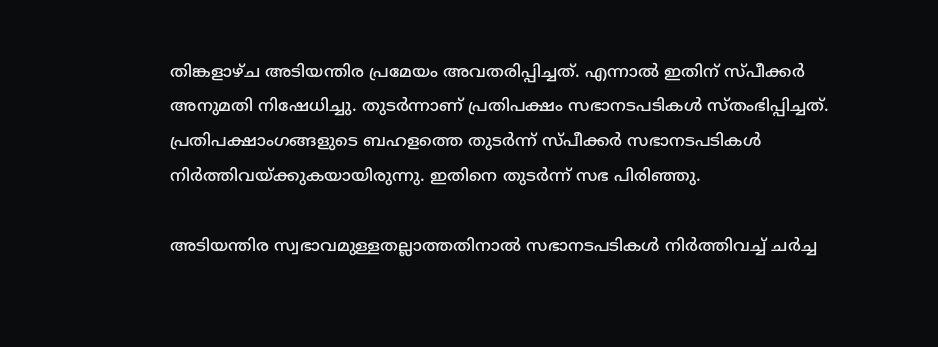തിങ്കളാഴ്ച അടിയന്തിര പ്രമേയം അവതരിപ്പിച്ചത്. എന്നാല്‍ ഇതിന് സ്പീക്കര്‍ അനുമതി നിഷേധിച്ചു. തുടര്‍ന്നാണ് പ്രതിപക്ഷം സഭാനടപടികള്‍ സ്തംഭിപ്പിച്ചത്. പ്രതിപക്ഷാംഗങ്ങളുടെ ബഹളത്തെ തുടര്‍ന്ന് സ്പീക്കര്‍ സഭാനടപടികള്‍ നിര്‍ത്തിവയ്ക്കുകയായിരുന്നു. ഇതിനെ തുടര്‍ന്ന് സഭ പിരിഞ്ഞു.

അടിയന്തിര സ്വഭാവമുള്ളതല്ലാത്തതിനാല്‍ സഭാനടപടികള്‍ നിര്‍ത്തിവച്ച് ചര്‍ച്ച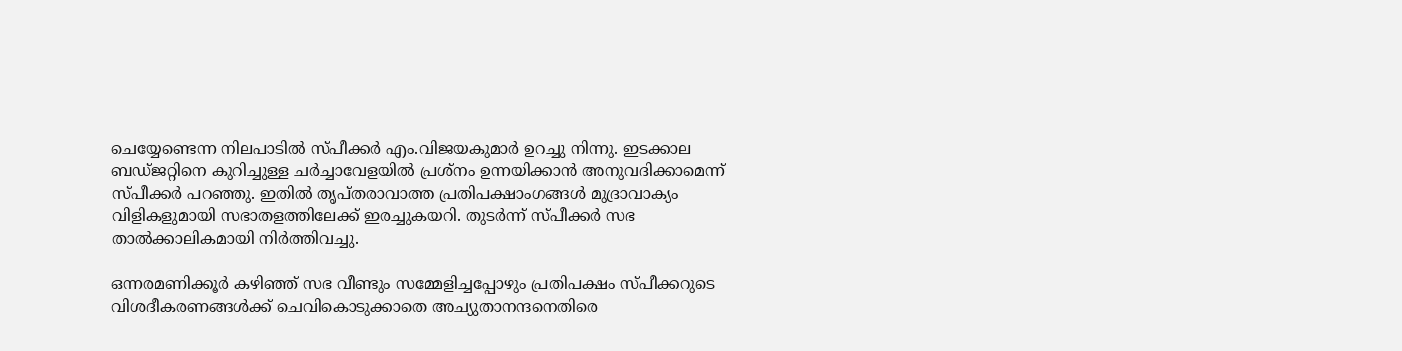ചെയ്യേണ്ടെന്ന നിലപാടില്‍ സ്പീക്കര്‍ എം.വിജയകുമാര്‍ ഉറച്ചു നിന്നു. ഇടക്കാല ബഡ്ജറ്റിനെ കുറിച്ചുള്ള ചര്‍ച്ചാവേളയില്‍ പ്രശ്നം ഉന്നയിക്കാന്‍ അനുവദിക്കാമെന്ന് സ്പീക്കര്‍ പറഞ്ഞു. ഇതില്‍ തൃപ്തരാവാത്ത പ്രതിപക്ഷാംഗങ്ങള്‍ മുദ്രാവാക്യം വിളികളുമായി സഭാതളത്തിലേക്ക് ഇരച്ചുകയറി. തുടര്‍ന്ന് സ്പീക്കര്‍ സഭ താല്‍ക്കാലികമായി നിര്‍ത്തിവച്ചു.

ഒന്നരമണിക്കൂര്‍ കഴിഞ്ഞ് സഭ വീണ്ടും സമ്മേളിച്ചപ്പോഴും പ്രതിപക്ഷം സ്പീക്കറുടെ വിശദീകരണങ്ങള്‍ക്ക് ചെവികൊടുക്കാതെ അച്യുതാനന്ദനെതിരെ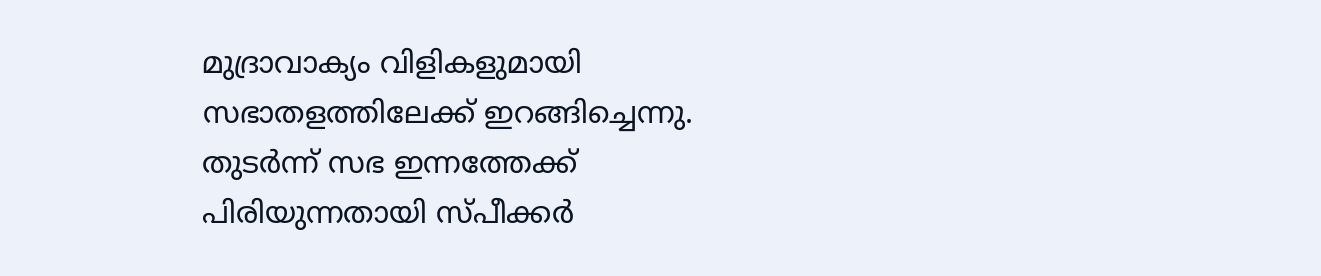മുദ്രാവാക്യം വിളികളുമായി സഭാതളത്തിലേക്ക് ഇറങ്ങിച്ചെന്നു. തുടര്‍ന്ന് സഭ ഇന്നത്തേക്ക് പിരിയുന്നതായി സ്പീക്കര്‍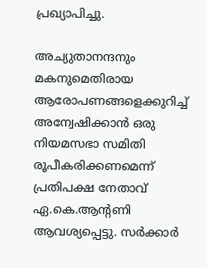പ്രഖ്യാപിച്ചു.

അച്യുതാനന്ദനും മകനുമെതിരായ ആരോപണങ്ങളെക്കുറിച്ച് അന്വേഷിക്കാന്‍ ഒരു നിയമസഭാ സമിതി രൂപീകരിക്കണമെന്ന് പ്രതിപക്ഷ നേതാവ് ഏ.കെ.ആന്റണി ആവശ്യപ്പെട്ടു. സര്‍ക്കാര്‍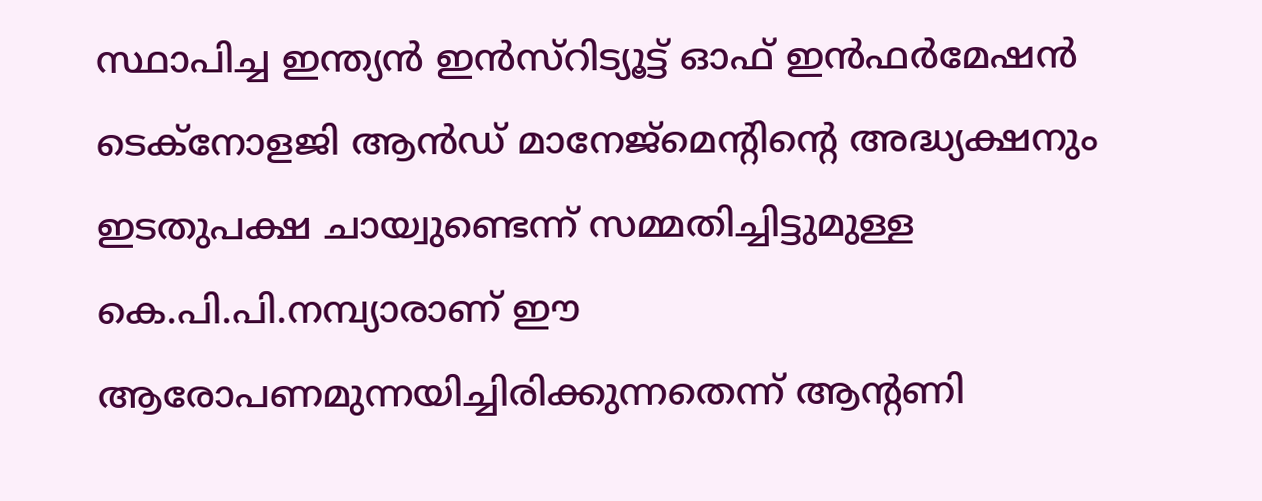സ്ഥാപിച്ച ഇന്ത്യന്‍ ഇന്‍സ്റിട്യൂട്ട് ഓഫ് ഇന്‍ഫര്‍മേഷന്‍ ടെക്നോളജി ആന്‍ഡ് മാനേജ്മെന്റിന്റെ അദ്ധ്യക്ഷനും ഇടതുപക്ഷ ചായ്വുണ്ടെന്ന് സമ്മതിച്ചിട്ടുമുള്ള കെ.പി.പി.നമ്പ്യാരാണ് ഈ ആരോപണമുന്നയിച്ചിരിക്കുന്നതെന്ന് ആന്റണി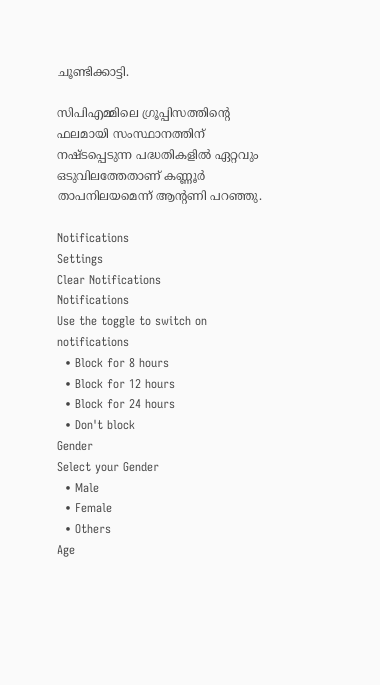ചൂണ്ടിക്കാട്ടി.

സിപിഎമ്മിലെ ഗ്രൂപ്പിസത്തിന്റെ ഫലമായി സംസ്ഥാനത്തിന് നഷ്ടപ്പെടുന്ന പദ്ധതികളില്‍ ഏറ്റവും ഒടുവിലത്തേതാണ് കണ്ണൂര്‍ താപനിലയമെന്ന് ആന്റണി പറഞ്ഞു.

Notifications
Settings
Clear Notifications
Notifications
Use the toggle to switch on notifications
  • Block for 8 hours
  • Block for 12 hours
  • Block for 24 hours
  • Don't block
Gender
Select your Gender
  • Male
  • Female
  • Others
Age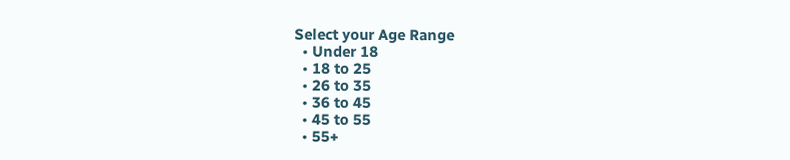Select your Age Range
  • Under 18
  • 18 to 25
  • 26 to 35
  • 36 to 45
  • 45 to 55
  • 55+